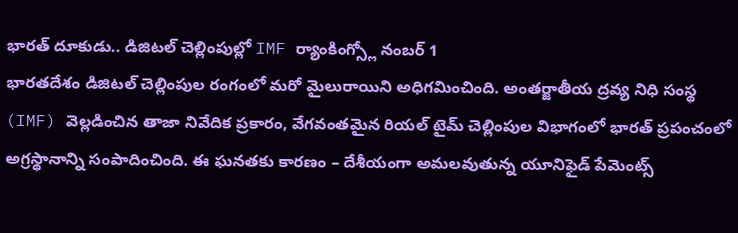భారత్ దూకుడు.. డిజిటల్ చెల్లింపుల్లో IMF ర్యాంకింగ్స్లో నంబర్ 1
భారతదేశం డిజిటల్ చెల్లింపుల రంగంలో మరో మైలురాయిని అధిగమించింది. అంతర్జాతీయ ద్రవ్య నిధి సంస్థ (IMF) వెల్లడించిన తాజా నివేదిక ప్రకారం, వేగవంతమైన రియల్ టైమ్ చెల్లింపుల విభాగంలో భారత్ ప్రపంచంలో అగ్రస్థానాన్ని సంపాదించింది. ఈ ఘనతకు కారణం – దేశీయంగా అమలవుతున్న యూనిఫైడ్ పేమెంట్స్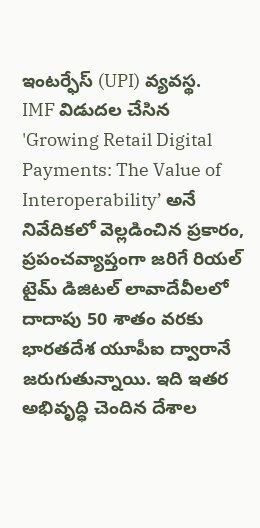ఇంటర్ఫేస్ (UPI) వ్యవస్థ.
IMF విడుదల చేసిన 'Growing Retail Digital Payments: The Value of Interoperability’ అనే నివేదికలో వెల్లడించిన ప్రకారం, ప్రపంచవ్యాప్తంగా జరిగే రియల్ టైమ్ డిజిటల్ లావాదేవీలలో దాదాపు 50 శాతం వరకు భారతదేశ యూపీఐ ద్వారానే జరుగుతున్నాయి. ఇది ఇతర అభివృద్ధి చెందిన దేశాల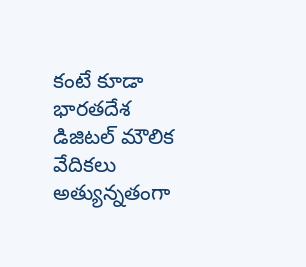కంటే కూడా భారతదేశ డిజిటల్ మౌలిక వేదికలు అత్యున్నతంగా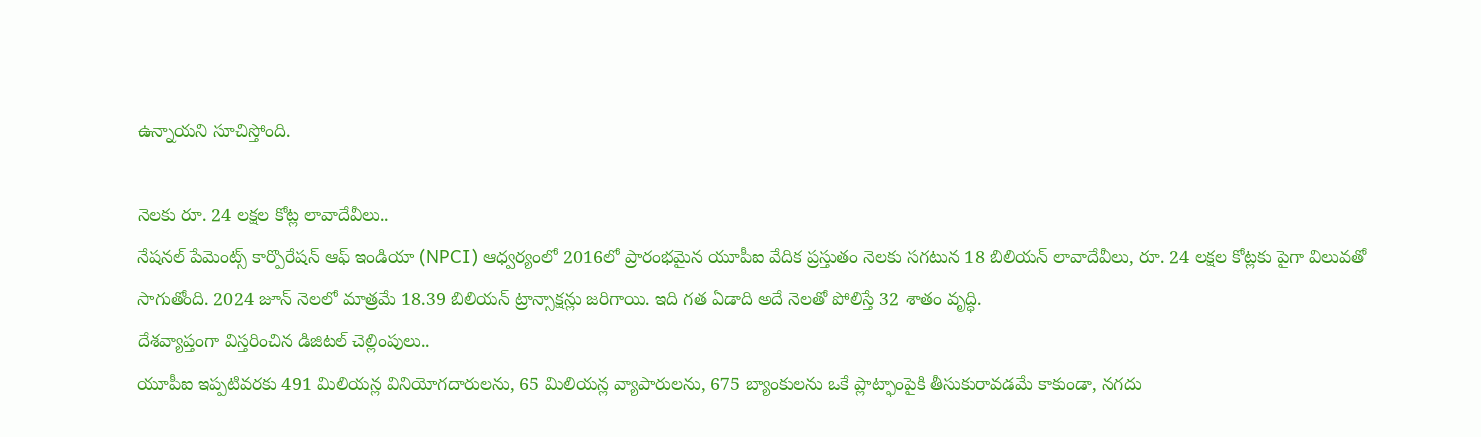ఉన్నాయని సూచిస్తోంది.

నెలకు రూ. 24 లక్షల కోట్ల లావాదేవీలు..
నేషనల్ పేమెంట్స్ కార్పొరేషన్ ఆఫ్ ఇండియా (NPCI) ఆధ్వర్యంలో 2016లో ప్రారంభమైన యూపీఐ వేదిక ప్రస్తుతం నెలకు సగటున 18 బిలియన్ లావాదేవీలు, రూ. 24 లక్షల కోట్లకు పైగా విలువతో సాగుతోంది. 2024 జూన్ నెలలో మాత్రమే 18.39 బిలియన్ ట్రాన్సాక్షన్లు జరిగాయి. ఇది గత ఏడాది అదే నెలతో పోలిస్తే 32 శాతం వృద్ధి.
దేశవ్యాప్తంగా విస్తరించిన డిజిటల్ చెల్లింపులు..
యూపీఐ ఇప్పటివరకు 491 మిలియన్ల వినియోగదారులను, 65 మిలియన్ల వ్యాపారులను, 675 బ్యాంకులను ఒకే ప్లాట్ఫాంపైకి తీసుకురావడమే కాకుండా, నగదు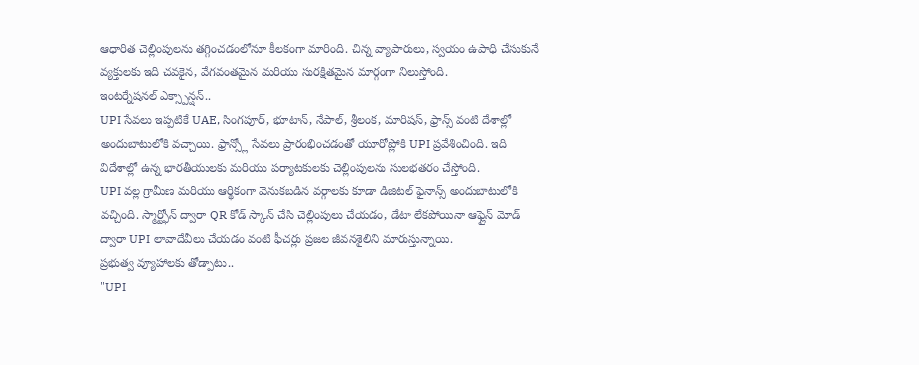ఆధారిత చెల్లింపులను తగ్గించడంలోనూ కీలకంగా మారింది. చిన్న వ్యాపారులు, స్వయం ఉపాధి చేసుకునే వ్యక్తులకు ఇది చవకైన, వేగవంతమైన మరియు సురక్షితమైన మార్గంగా నిలుస్తోంది.
ఇంటర్నేషనల్ ఎక్స్పాన్షన్..
UPI సేవలు ఇప్పటికే UAE, సింగపూర్, భూటాన్, నేపాల్, శ్రీలంక, మారిషస్, ఫ్రాన్స్ వంటి దేశాల్లో అందుబాటులోకి వచ్చాయి. ఫ్రాన్స్లో సేవలు ప్రారంభించడంతో యూరోప్లోకి UPI ప్రవేశించింది. ఇది విదేశాల్లో ఉన్న భారతీయులకు మరియు పర్యాటకులకు చెల్లింపులను సులభతరం చేస్తోంది.
UPI వల్ల గ్రామీణ మరియు ఆర్థికంగా వెనుకబడిన వర్గాలకు కూడా డిజిటల్ ఫైనాన్స్ అందుబాటులోకి వచ్చింది. స్మార్ట్ఫోన్ ద్వారా QR కోడ్ స్కాన్ చేసి చెల్లింపులు చేయడం, డేటా లేకపోయినా ఆఫ్లైన్ మోడ్ ద్వారా UPI లావాదేవీలు చేయడం వంటి ఫీచర్లు ప్రజల జీవనశైలిని మారుస్తున్నాయి.
ప్రభుత్వ వ్యూహాలకు తోడ్పాటు..
"UPI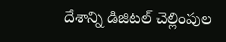దేశాన్ని డిజిటల్ చెల్లింపుల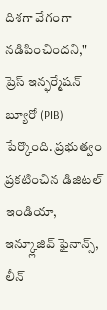దిశగా వేగంగా నడిపించిందని," ప్రెస్ ఇన్ఫర్మేషన్ బ్యూరో (PIB) పేర్కొంది. ప్రభుత్వం ప్రకటించిన డిజిటల్ ఇండియా, ఇన్క్లూజివ్ ఫైనాన్స్, లీన్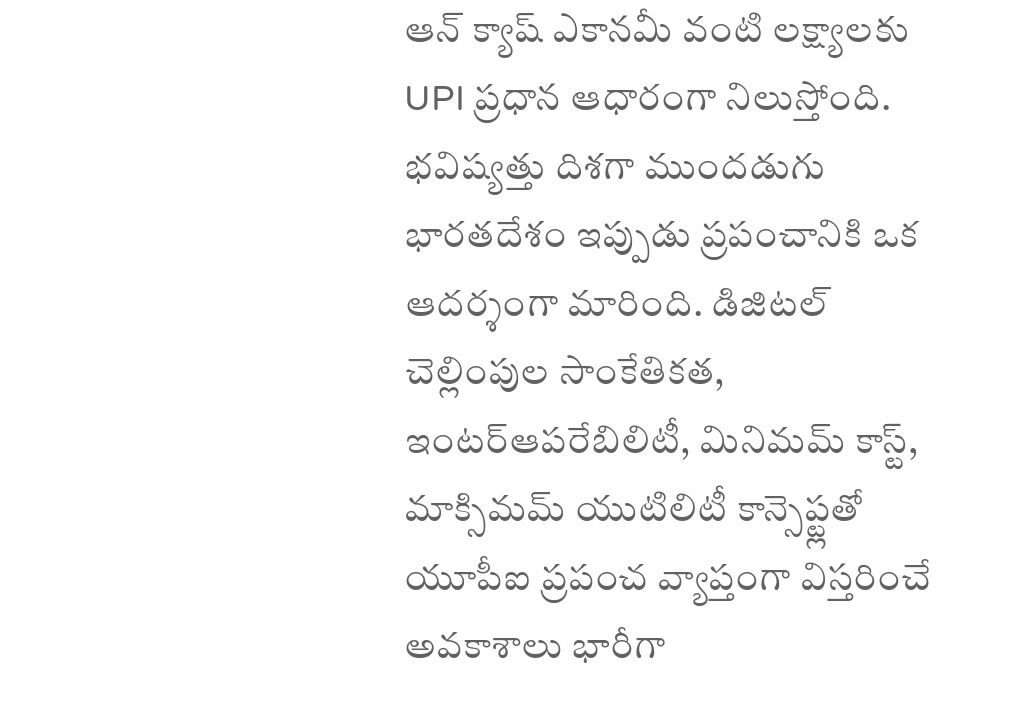ఆన్ క్యాష్ ఎకానమీ వంటి లక్ష్యాలకు UPI ప్రధాన ఆధారంగా నిలుస్తోంది.
భవిష్యత్తు దిశగా ముందడుగు
భారతదేశం ఇప్పుడు ప్రపంచానికి ఒక ఆదర్శంగా మారింది. డిజిటల్ చెల్లింపుల సాంకేతికత, ఇంటర్ఆపరేబిలిటీ, మినిమమ్ కాస్ట్, మాక్సిమమ్ యుటిలిటీ కాన్సెప్ట్లతో యూపీఐ ప్రపంచ వ్యాప్తంగా విస్తరించే అవకాశాలు భారీగా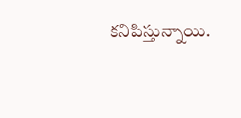కనిపిస్తున్నాయి.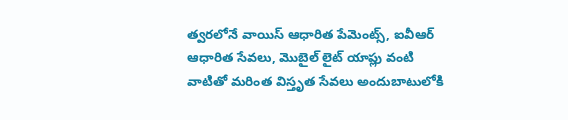త్వరలోనే వాయిస్ ఆధారిత పేమెంట్స్, ఐవీఆర్ ఆధారిత సేవలు, మొబైల్ లైట్ యాప్లు వంటి వాటితో మరింత విస్తృత సేవలు అందుబాటులోకి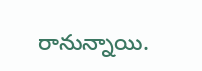రానున్నాయి.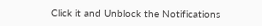Click it and Unblock the Notifications